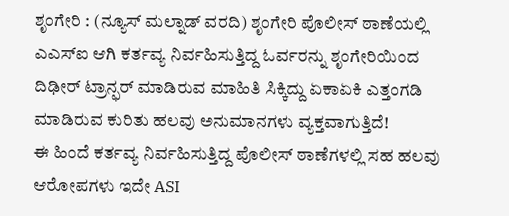ಶೃಂಗೇರಿ : (ನ್ಯೂಸ್ ಮಲ್ನಾಡ್ ವರದಿ) ಶೃಂಗೇರಿ ಪೊಲೀಸ್ ಠಾಣೆಯಲ್ಲಿ ಎಎಸ್ಐ ಆಗಿ ಕರ್ತವ್ಯ ನಿರ್ವಹಿಸುತ್ತಿದ್ದ ಓರ್ವರನ್ನು ಶೃಂಗೇರಿಯಿಂದ ದಿಢೀರ್ ಟ್ರಾನ್ಫರ್ ಮಾಡಿರುವ ಮಾಹಿತಿ ಸಿಕ್ಕಿದ್ದು ಏಕಾಏಕಿ ಎತ್ತಂಗಡಿ ಮಾಡಿರುವ ಕುರಿತು ಹಲವು ಅನುಮಾನಗಳು ವ್ಯಕ್ತವಾಗುತ್ತಿದೆ!
ಈ ಹಿಂದೆ ಕರ್ತವ್ಯ ನಿರ್ವಹಿಸುತ್ತಿದ್ದ ಪೊಲೀಸ್ ಠಾಣೆಗಳಲ್ಲಿ ಸಹ ಹಲವು ಆರೋಪಗಳು ಇದೇ ASI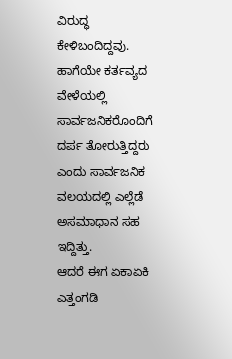ವಿರುದ್ಧ ಕೇಳಿಬಂದಿದ್ದವು. ಹಾಗೆಯೇ ಕರ್ತವ್ಯದ ವೇಳೆಯಲ್ಲಿ ಸಾರ್ವಜನಿಕರೊಂದಿಗೆ ದರ್ಪ ತೋರುತ್ತಿದ್ದರು ಎಂದು ಸಾರ್ವಜನಿಕ ವಲಯದಲ್ಲಿ ಎಲ್ಲೆಡೆ ಅಸಮಾಧಾನ ಸಹ ಇದ್ದಿತ್ತು.
ಆದರೆ ಈಗ ಏಕಾಏಕಿ ಎತ್ತಂಗಡಿ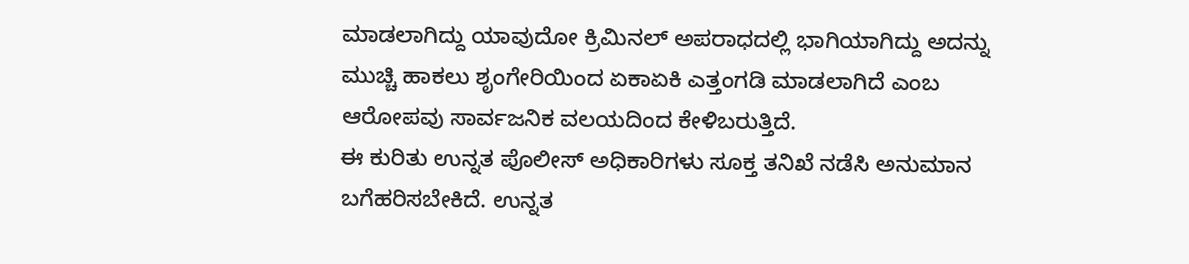ಮಾಡಲಾಗಿದ್ದು ಯಾವುದೋ ಕ್ರಿಮಿನಲ್ ಅಪರಾಧದಲ್ಲಿ ಭಾಗಿಯಾಗಿದ್ದು ಅದನ್ನು ಮುಚ್ಚಿ ಹಾಕಲು ಶೃಂಗೇರಿಯಿಂದ ಏಕಾಏಕಿ ಎತ್ತಂಗಡಿ ಮಾಡಲಾಗಿದೆ ಎಂಬ ಆರೋಪವು ಸಾರ್ವಜನಿಕ ವಲಯದಿಂದ ಕೇಳಿಬರುತ್ತಿದೆ.
ಈ ಕುರಿತು ಉನ್ನತ ಪೊಲೀಸ್ ಅಧಿಕಾರಿಗಳು ಸೂಕ್ತ ತನಿಖೆ ನಡೆಸಿ ಅನುಮಾನ ಬಗೆಹರಿಸಬೇಕಿದೆ. ಉನ್ನತ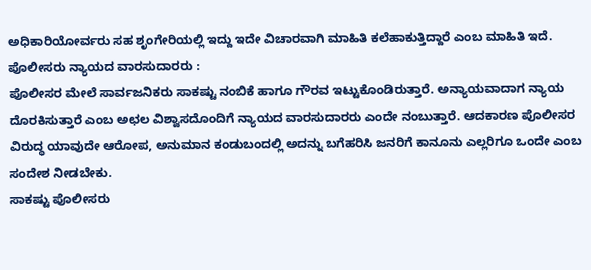ಅಧಿಕಾರಿಯೋರ್ವರು ಸಹ ಶೃಂಗೇರಿಯಲ್ಲಿ ಇದ್ದು ಇದೇ ವಿಚಾರವಾಗಿ ಮಾಹಿತಿ ಕಲೆಹಾಕುತ್ತಿದ್ದಾರೆ ಎಂಬ ಮಾಹಿತಿ ಇದೆ.
ಪೊಲೀಸರು ನ್ಯಾಯದ ವಾರಸುದಾರರು :
ಪೊಲೀಸರ ಮೇಲೆ ಸಾರ್ವಜನಿಕರು ಸಾಕಷ್ಟು ನಂಬಿಕೆ ಹಾಗೂ ಗೌರವ ಇಟ್ಟುಕೊಂಡಿರುತ್ತಾರೆ. ಅನ್ಯಾಯವಾದಾಗ ನ್ಯಾಯ ದೊರಕಿಸುತ್ತಾರೆ ಎಂಬ ಅಛಲ ವಿಶ್ವಾಸದೊಂದಿಗೆ ನ್ಯಾಯದ ವಾರಸುದಾರರು ಎಂದೇ ನಂಬುತ್ತಾರೆ. ಆದಕಾರಣ ಪೊಲೀಸರ ವಿರುದ್ಧ ಯಾವುದೇ ಆರೋಪ, ಅನುಮಾನ ಕಂಡುಬಂದಲ್ಲಿ ಅದನ್ನು ಬಗೆಹರಿಸಿ ಜನರಿಗೆ ಕಾನೂನು ಎಲ್ಲರಿಗೂ ಒಂದೇ ಎಂಬ ಸಂದೇಶ ನೀಡಬೇಕು.
ಸಾಕಷ್ಟು ಪೊಲೀಸರು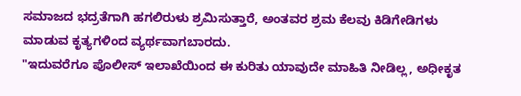ಸಮಾಜದ ಭದ್ರತೆಗಾಗಿ ಹಗಲಿರುಳು ಶ್ರಮಿಸುತ್ತಾರೆ, ಅಂತವರ ಶ್ರಮ ಕೆಲವು ಕಿಡಿಗೇಡಿಗಳು ಮಾಡುವ ಕೃತ್ಯಗಳಿಂದ ವ್ಯರ್ಥವಾಗಬಾರದು.
"ಇದುವರೆಗೂ ಪೊಲೀಸ್ ಇಲಾಖೆಯಿಂದ ಈ ಕುರಿತು ಯಾವುದೇ ಮಾಹಿತಿ ನೀಡಿಲ್ಲ, ಅಧೀಕೃತ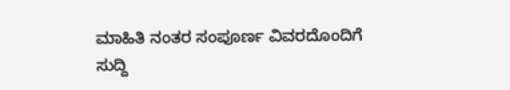ಮಾಹಿತಿ ನಂತರ ಸಂಪೂರ್ಣ ವಿವರದೊಂದಿಗೆ ಸುದ್ದಿ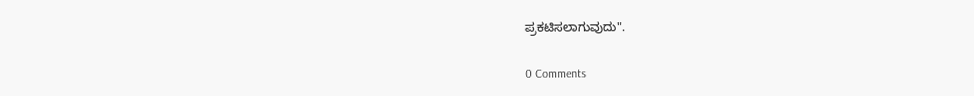ಪ್ರಕಟಿಸಲಾಗುವುದು".

0 Comments